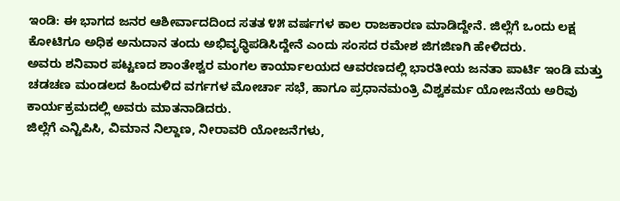ಇಂಡಿ: ಈ ಭಾಗದ ಜನರ ಆಶೀರ್ವಾದದಿಂದ ಸತತ ೪೫ ವರ್ಷಗಳ ಕಾಲ ರಾಜಕಾರಣ ಮಾಡಿದ್ದೇನೆ. ಜಿಲ್ಲೆಗೆ ಒಂದು ಲಕ್ಷ ಕೋಟಿಗೂ ಅಧಿಕ ಅನುದಾನ ತಂದು ಅಭಿವೃಧ್ಧಿಪಡಿಸಿದ್ದೇನೆ ಎಂದು ಸಂಸದ ರಮೇಶ ಜಿಗಜಿಣಗಿ ಹೇಳಿದರು.
ಅವರು ಶನಿವಾರ ಪಟ್ಟಣದ ಶಾಂತೇಶ್ವರ ಮಂಗಲ ಕಾರ್ಯಾಲಯದ ಆವರಣದಲ್ಲಿ ಭಾರತೀಯ ಜನತಾ ಪಾರ್ಟಿ ಇಂಡಿ ಮತ್ತು ಚಡಚಣ ಮಂಡಲದ ಹಿಂದುಳಿದ ವರ್ಗಗಳ ಮೋರ್ಚಾ ಸಭೆ, ಹಾಗೂ ಪ್ರಧಾನಮಂತ್ರಿ ವಿಶ್ವಕರ್ಮ ಯೋಜನೆಯ ಅರಿವು ಕಾರ್ಯಕ್ರಮದಲ್ಲಿ ಅವರು ಮಾತನಾಡಿದರು.
ಜಿಲ್ಲೆಗೆ ಎನ್ಟಿಪಿಸಿ, ವಿಮಾನ ನಿಲ್ದಾಣ, ನೀರಾವರಿ ಯೋಜನೆಗಳು,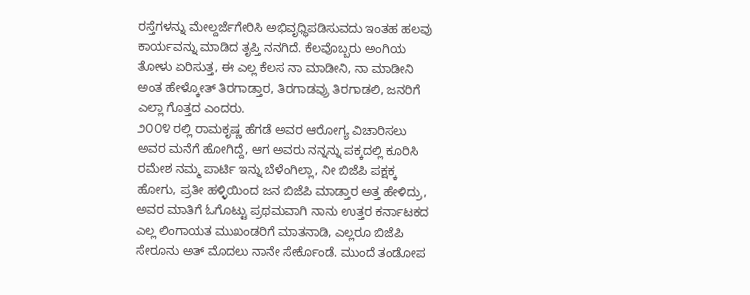ರಸ್ತೆಗಳನ್ನು ಮೇಲ್ದರ್ಜೆಗೇರಿಸಿ ಅಭಿವೃಧ್ಧಿಪಡಿಸುವದು ಇಂತಹ ಹಲವು ಕಾರ್ಯವನ್ನು ಮಾಡಿದ ತೃಪ್ತಿ ನನಗಿದೆ. ಕೆಲವೊಬ್ಬರು ಅಂಗಿಯ ತೋಳು ಏರಿಸುತ್ತ, ಈ ಎಲ್ಲ ಕೆಲಸ ನಾ ಮಾಡೀನಿ, ನಾ ಮಾಡೀನಿ ಅಂತ ಹೇಳ್ಕೋತ್ ತಿರಗಾಡ್ತಾರ, ತಿರಗಾಡವ್ರು ತಿರಗಾಡಲಿ, ಜನರಿಗೆ ಎಲ್ಲಾ ಗೊತ್ತದ ಎಂದರು.
೨೦೦೪ ರಲ್ಲಿ ರಾಮಕೃಷ್ಣ ಹೆಗಡೆ ಅವರ ಆರೋಗ್ಯ ವಿಚಾರಿಸಲು ಅವರ ಮನೆಗೆ ಹೋಗಿದ್ದೆ, ಆಗ ಅವರು ನನ್ನನ್ನು ಪಕ್ಕದಲ್ಲಿ ಕೂರಿಸಿ ರಮೇಶ ನಮ್ಮ ಪಾರ್ಟಿ ಇನ್ನು ಬೆಳೆಂಗಿಲ್ಲಾ, ನೀ ಬಿಜೆಪಿ ಪಕ್ಷಕ್ಕ ಹೋಗು, ಪ್ರತೀ ಹಳ್ಳಿಯಿಂದ ಜನ ಬಿಜೆಪಿ ಮಾಡ್ತಾರ ಅತ್ತ ಹೇಳಿದ್ರು, ಅವರ ಮಾತಿಗೆ ಓಗೊಟ್ಟು ಪ್ರಥಮವಾಗಿ ನಾನು ಉತ್ತರ ಕರ್ನಾಟಕದ ಎಲ್ಲ ಲಿಂಗಾಯತ ಮುಖಂಡರಿಗೆ ಮಾತನಾಡಿ, ಎಲ್ಲರೂ ಬಿಜೆಪಿ ಸೇರೂನು ಅತ್ ಮೊದಲು ನಾನೇ ಸೇರ್ಕೊಂಡೆ. ಮುಂದೆ ತಂಡೋಪ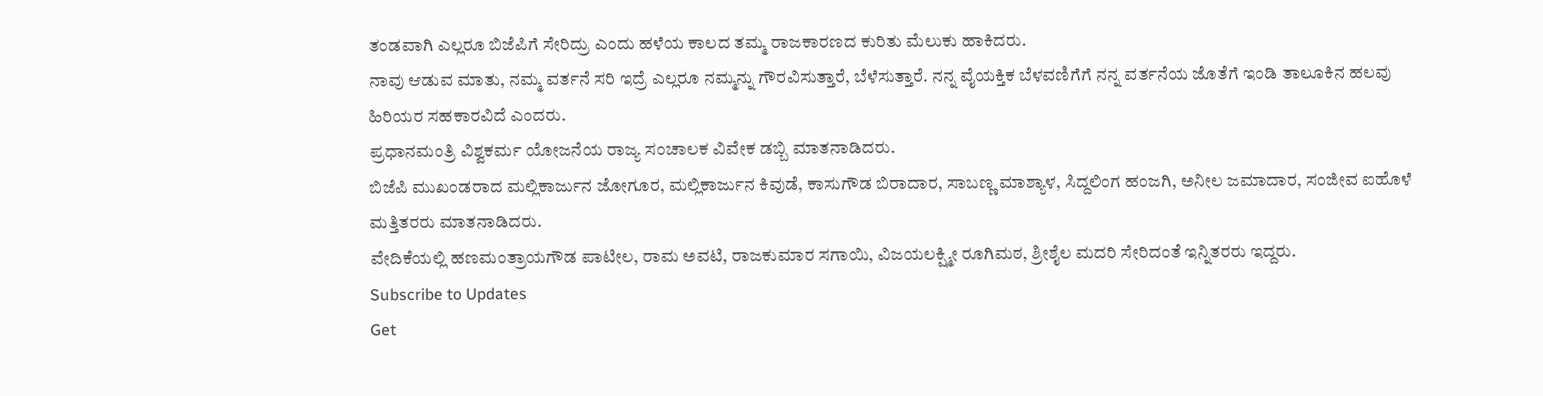ತಂಡವಾಗಿ ಎಲ್ಲರೂ ಬಿಜೆಪಿಗೆ ಸೇರಿದ್ರು ಎಂದು ಹಳೆಯ ಕಾಲದ ತಮ್ಮ ರಾಜಕಾರಣದ ಕುರಿತು ಮೆಲುಕು ಹಾಕಿದರು.
ನಾವು ಆಡುವ ಮಾತು, ನಮ್ಮ ವರ್ತನೆ ಸರಿ ಇದ್ರೆ ಎಲ್ಲರೂ ನಮ್ಮನ್ನು ಗೌರವಿಸುತ್ತಾರೆ, ಬೆಳೆಸುತ್ತಾರೆ. ನನ್ನ ವೈಯಕ್ತಿಕ ಬೆಳವಣಿಗೆಗೆ ನನ್ನ ವರ್ತನೆಯ ಜೊತೆಗೆ ಇಂಡಿ ತಾಲೂಕಿನ ಹಲವು ಹಿರಿಯರ ಸಹಕಾರವಿದೆ ಎಂದರು.
ಪ್ರಧಾನಮಂತ್ರಿ ವಿಶ್ವಕರ್ಮ ಯೋಜನೆಯ ರಾಜ್ಯ ಸಂಚಾಲಕ ವಿವೇಕ ಡಬ್ಬಿ ಮಾತನಾಡಿದರು.
ಬಿಜೆಪಿ ಮುಖಂಡರಾದ ಮಲ್ಲಿಕಾರ್ಜುನ ಜೋಗೂರ, ಮಲ್ಲಿಕಾರ್ಜುನ ಕಿವುಡೆ, ಕಾಸುಗೌಡ ಬಿರಾದಾರ, ಸಾಬಣ್ಣ ಮಾಶ್ಯಾಳ, ಸಿದ್ದಲಿಂಗ ಹಂಜಗಿ, ಅನೀಲ ಜಮಾದಾರ, ಸಂಜೀವ ಐಹೊಳೆ ಮತ್ತಿತರರು ಮಾತನಾಡಿದರು.
ವೇದಿಕೆಯಲ್ಲಿ ಹಣಮಂತ್ರಾಯಗೌಡ ಪಾಟೀಲ, ರಾಮ ಅವಟಿ, ರಾಜಕುಮಾರ ಸಗಾಯಿ, ವಿಜಯಲಕ್ಷ್ಮೀ ರೂಗಿಮಠ, ಶ್ರೀಶೈಲ ಮದರಿ ಸೇರಿದಂತೆ ಇನ್ನಿತರರು ಇದ್ದರು.
Subscribe to Updates
Get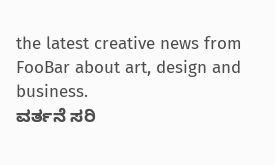the latest creative news from FooBar about art, design and business.
ವರ್ತನೆ ಸರಿ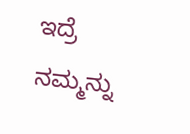ಇದ್ರೆ ನಮ್ಮನ್ನು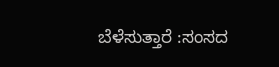ಬೆಳೆಸುತ್ತಾರೆ :ಸಂಸದ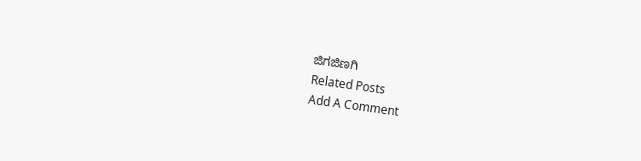ಜಿಗಜಿಣಗಿ
Related Posts
Add A Comment